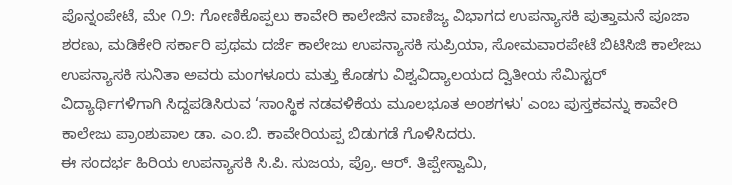ಪೊನ್ನಂಪೇಟೆ, ಮೇ ೧೨: ಗೋಣಿಕೊಪ್ಪಲು ಕಾವೇರಿ ಕಾಲೇಜಿನ ವಾಣಿಜ್ಯ ವಿಭಾಗದ ಉಪನ್ಯಾಸಕಿ ಪುತ್ತಾಮನೆ ಪೂಜಾ ಶರಣು, ಮಡಿಕೇರಿ ಸರ್ಕಾರಿ ಪ್ರಥಮ ದರ್ಜೆ ಕಾಲೇಜು ಉಪನ್ಯಾಸಕಿ ಸುಪ್ರಿಯಾ, ಸೋಮವಾರಪೇಟೆ ಬಿಟಿಸಿಜಿ ಕಾಲೇಜು ಉಪನ್ಯಾಸಕಿ ಸುನಿತಾ ಅವರು ಮಂಗಳೂರು ಮತ್ತು ಕೊಡಗು ವಿಶ್ವವಿದ್ಯಾಲಯದ ದ್ವಿತೀಯ ಸೆಮಿಸ್ಟರ್ ವಿದ್ಯಾರ್ಥಿಗಳಿಗಾಗಿ ಸಿದ್ದಪಡಿಸಿರುವ ‘ಸಾಂಸ್ಥಿಕ ನಡವಳಿಕೆಯ ಮೂಲಭೂತ ಅಂಶಗಳು' ಎಂಬ ಪುಸ್ತಕವನ್ನು ಕಾವೇರಿ ಕಾಲೇಜು ಪ್ರಾಂಶುಪಾಲ ಡಾ. ಎಂ.ಬಿ. ಕಾವೇರಿಯಪ್ಪ ಬಿಡುಗಡೆ ಗೊಳಿಸಿದರು.
ಈ ಸಂದರ್ಭ ಹಿರಿಯ ಉಪನ್ಯಾಸಕಿ ಸಿ.ಪಿ. ಸುಜಯ, ಪ್ರೊ. ಆರ್. ತಿಪ್ಪೇಸ್ವಾಮಿ,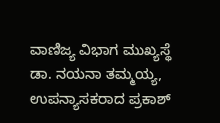ವಾಣಿಜ್ಯ ವಿಭಾಗ ಮುಖ್ಯಸ್ಥೆ ಡಾ. ನಯನಾ ತಮ್ಮಯ್ಯ, ಉಪನ್ಯಾಸಕರಾದ ಪ್ರಕಾಶ್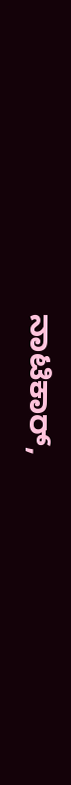ನಾಟಿಕಾರ್,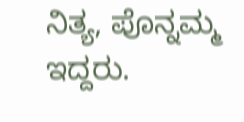ನಿತ್ಯ, ಪೊನ್ನಮ್ಮ ಇದ್ದರು.